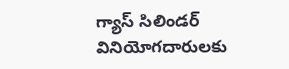గ్యాస్ సిలిండర్ వినియోగదారులకు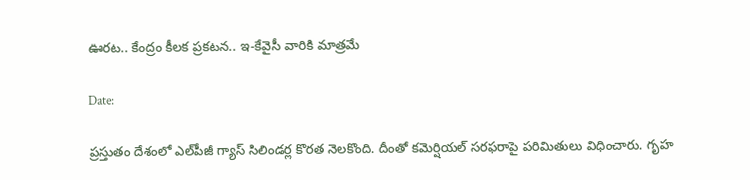ఊరట.. కేంద్రం కీలక ప్రకటన.. ఇ-కేవైసీ వారికి మాత్రమే

Date:

ప్రస్తుతం దేశంలో ఎల్‌పీజీ గ్యాస్ సిలిండర్ల కొరత నెలకొంది. దీంతో కమెర్షియల్ సరఫరాపై పరిమితులు విధించారు. గృహ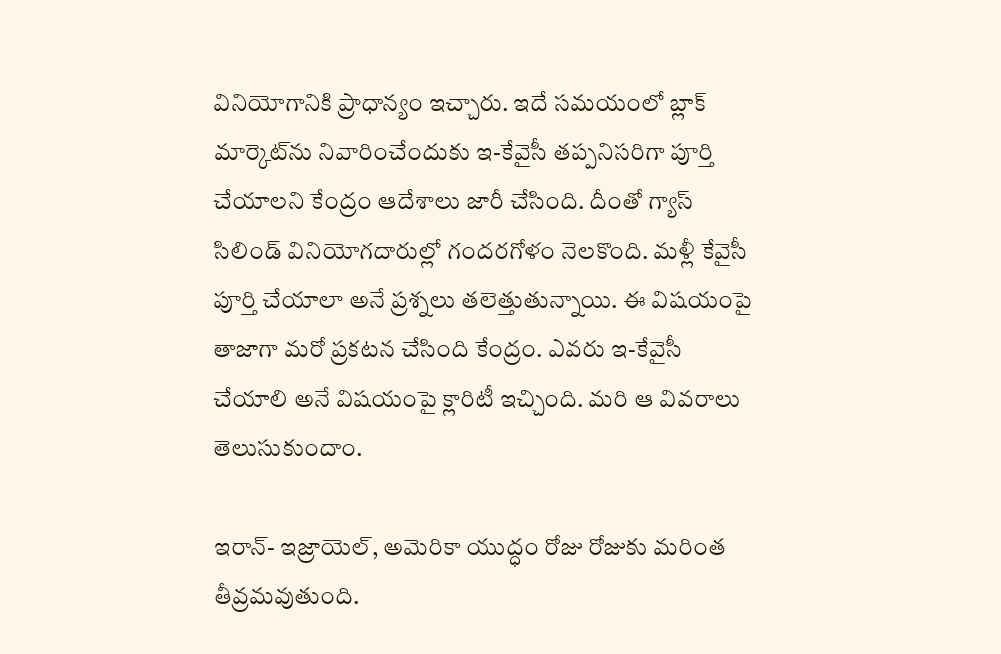వినియోగానికి ప్రాధాన్యం ఇచ్చారు. ఇదే సమయంలో బ్లాక్ మార్కెట్‌ను నివారించేందుకు ఇ-కేవైసీ తప్పనిసరిగా పూర్తి చేయాలని కేంద్రం ఆదేశాలు జారీ చేసింది. దీంతో గ్యాస్ సిలిండ్ వినియోగదారుల్లో గందరగోళం నెలకొంది. మళ్లీ కేవైసీ పూర్తి చేయాలా అనే ప్రశ్నలు తలెత్తుతున్నాయి. ఈ విషయంపై తాజాగా మరో ప్రకటన చేసింది కేంద్రం. ఎవరు ఇ-కేవైసీ చేయాలి అనే విషయంపై క్లారిటీ ఇచ్చింది. మరి ఆ వివరాలు తెలుసుకుందాం.

ఇరాన్- ఇజ్రాయెల్, అమెరికా యుద్ధం రోజు రోజుకు మరింత తీవ్రమవుతుంది.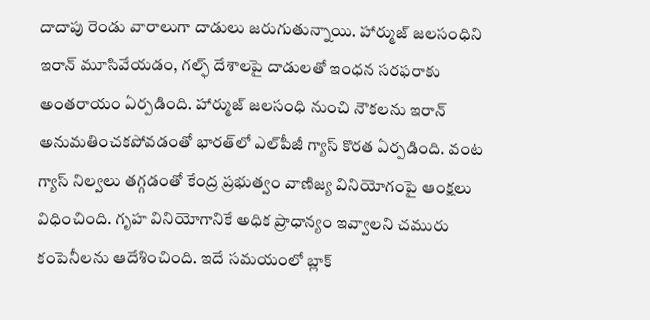దాదాపు రెండు వారాలుగా దాడులు జరుగుతున్నాయి. హార్ముజ్ జలసంధిని ఇరాన్ మూసివేయడం, గల్ఫ్ దేశాలపై దాడులతో ఇంధన సరఫరాకు అంతరాయం ఏర్పడింది. హార్ముజ్ జలసంధి నుంచి నౌకలను ఇరాన్ అనుమతించకపోవడంతో భారత్‌లో ఎల్‌పీజీ గ్యాస్ కొరత ఏర్పడింది. వంట గ్యాస్ నిల్వలు తగ్గడంతో కేంద్ర ప్రభుత్వం వాణిజ్య వినియోగంపై ఆంక్షలు విధించింది. గృహ వినియోగానికే అధిక ప్రాధాన్యం ఇవ్వాలని చమురు కంపెనీలను ఆదేశించింది. ఇదే సమయంలో బ్లాక్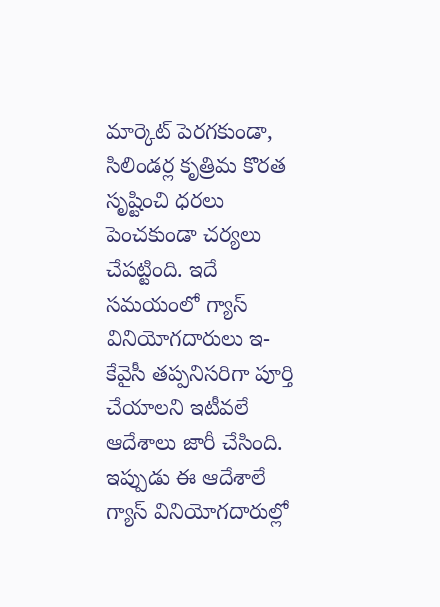మార్కెట్ పెరగకుండా, సిలిండర్ల కృత్రిమ కొరత సృష్టించి ధరలు పెంచకుండా చర్యలు చేపట్టింది. ఇదే సమయంలో గ్యాస్ వినియోగదారులు ఇ-కేవైసీ తప్పనిసరిగా పూర్తి చేయాలని ఇటీవలే ఆదేశాలు జారీ చేసింది. ఇప్పుడు ఈ ఆదేశాలే గ్యాస్ వినియోగదారుల్లో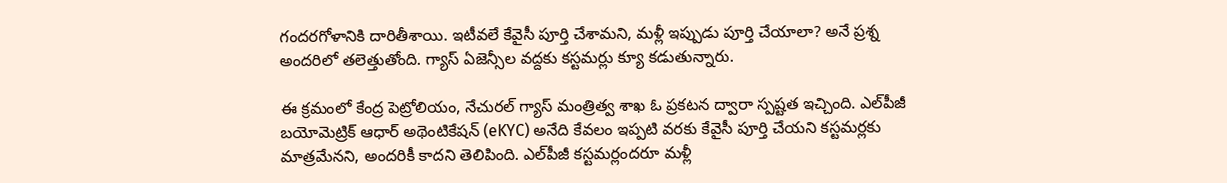గందరగోళానికి దారితీశాయి. ఇటీవలే కేవైసీ పూర్తి చేశామని, మళ్లీ ఇప్పుడు పూర్తి చేయాలా? అనే ప్రశ్న అందరిలో తలెత్తుతోంది. గ్యాస్ ఏజెన్సీల వద్దకు కస్టమర్లు క్యూ కడుతున్నారు.

ఈ క్రమంలో కేంద్ర పెట్రోలియం, నేచురల్ గ్యాస్ మంత్రిత్వ శాఖ ఓ ప్రకటన ద్వారా స్పష్టత ఇచ్చింది. ఎల్‌పీజీ బయోమెట్రిక్ ఆధార్ అథెంటికేషన్ (eKYC) అనేది కేవలం ఇప్పటి వరకు కేవైసీ పూర్తి చేయని కస్టమర్లకు మాత్రమేనని, అందరికీ కాదని తెలిపింది. ఎల్‌పీజీ కస్టమర్లందరూ మళ్లీ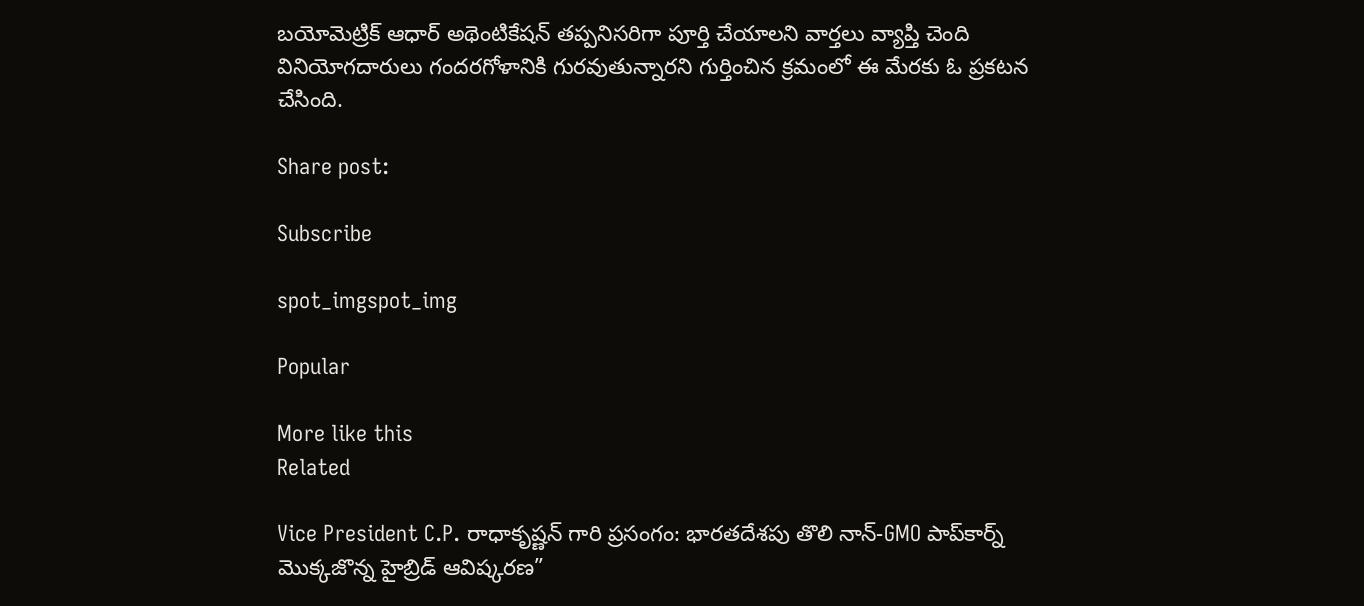బయోమెట్రిక్ ఆధార్ అథెంటికేషన్ తప్పనిసరిగా పూర్తి చేయాలని వార్తలు వ్యాప్తి చెంది వినియోగదారులు గందరగోళానికి గురవుతున్నారని గుర్తించిన క్రమంలో ఈ మేరకు ఓ ప్రకటన చేసింది.

Share post:

Subscribe

spot_imgspot_img

Popular

More like this
Related

Vice President C.P. రాధాకృష్ణన్ గారి ప్రసంగం: భారతదేశపు తొలి నాన్-GMO పాప్‌కార్న్ మొక్కజొన్న హైబ్రిడ్ ఆవిష్కరణ”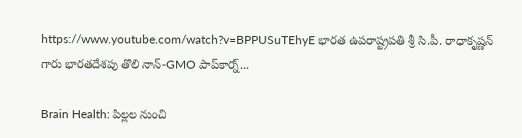https://www.youtube.com/watch?v=BPPUSuTEhyE భారత ఉపరాష్ట్రపతి శ్రీ సి.పీ. రాధాకృష్ణన్ గారు భారతదేశపు తొలి నాన్-GMO పాప్‌కార్న్...

Brain Health: పిల్లల నుంచి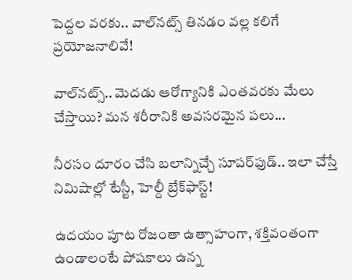పెద్దల వరకు.. వాల్‌నట్స్ తినడం వల్ల కలిగే ప్రయోజనాలివే!

వాల్‌నట్స్‌.. మెదడు ఆరోగ్యానికి ఎంతవరకు మేలు చేస్తాయి? మన శరీరానికి అవసరమైన పలు...

నీరసం దూరం చేసి బలాన్నిచ్చే సూపర్‌ఫుడ్.. ఇలా చేస్తే నిమిషాల్లో టేస్టీ, హెల్దీ బ్రేక్‌ఫాస్ట్!

ఉదయం పూట రోజంతా ఉత్సాహంగా, శక్తివంతంగా ఉండాలంటే పోషకాలు ఉన్న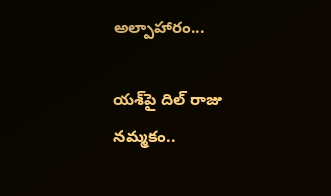అల్పాహారం...

యశ్‌పై దిల్ రాజు నమ్మకం..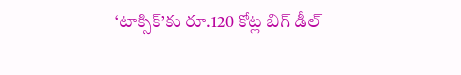‘టాక్సిక్’కు రూ.120 కోట్ల బిగ్ డీల్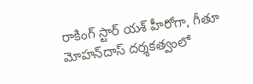రాకింగ్ స్టార్ యశ్ హీరోగా, గీతూ మోహన్‌దాస్ దర్శకత్వంలో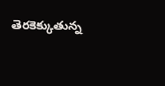తెరకెక్కుతున్న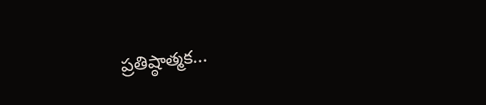ప్రతిష్ఠాత్మక...